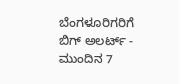ಬೆಂಗಳೂರಿಗರಿಗೆ ಬಿಗ್ ಅಲರ್ಟ್ - ಮುಂದಿನ 7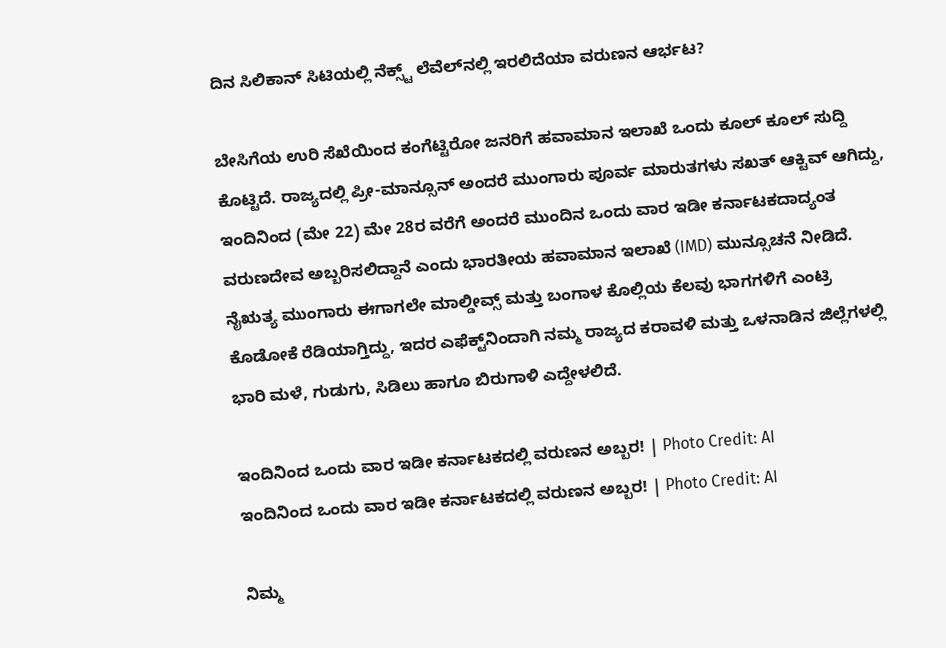ದಿನ ಸಿಲಿಕಾನ್ ಸಿಟಿಯಲ್ಲಿ ನೆಕ್ಸ್ಟ್ ಲೆವೆಲ್‌ನಲ್ಲಿ ಇರಲಿದೆಯಾ ವರುಣನ ಆರ್ಭಟ?

ಬೇಸಿಗೆಯ ಉರಿ ಸೆಖೆಯಿಂದ ಕಂಗೆಟ್ಟಿರೋ ಜನರಿಗೆ ಹವಾಮಾನ ಇಲಾಖೆ ಒಂದು ಕೂಲ್ ಕೂಲ್ ಸುದ್ದಿ ಕೊಟ್ಟಿದೆ. ರಾಜ್ಯದಲ್ಲಿ ಪ್ರೀ-ಮಾನ್ಸೂನ್ ಅಂದರೆ ಮುಂಗಾರು ಪೂರ್ವ ಮಾರುತಗಳು ಸಖತ್ ಆಕ್ಟಿವ್ ಆಗಿದ್ದು, ಇಂದಿನಿಂದ (ಮೇ 22) ಮೇ 28ರ ವರೆಗೆ ಅಂದರೆ ಮುಂದಿನ ಒಂದು ವಾರ ಇಡೀ ಕರ್ನಾಟಕದಾದ್ಯಂತ ವರುಣದೇವ ಅಬ್ಬರಿಸಲಿದ್ದಾನೆ ಎಂದು ಭಾರತೀಯ ಹವಾಮಾನ ಇಲಾಖೆ (IMD) ಮುನ್ಸೂಚನೆ ನೀಡಿದೆ. ನೈಋತ್ಯ ಮುಂಗಾರು ಈಗಾಗಲೇ ಮಾಲ್ಡೀವ್ಸ್ ಮತ್ತು ಬಂಗಾಳ ಕೊಲ್ಲಿಯ ಕೆಲವು ಭಾಗಗಳಿಗೆ ಎಂಟ್ರಿ ಕೊಡೋಕೆ ರೆಡಿಯಾಗ್ತಿದ್ದು, ಇದರ ಎಫೆಕ್ಟ್‌ನಿಂದಾಗಿ ನಮ್ಮ ರಾಜ್ಯದ ಕರಾವಳಿ ಮತ್ತು ಒಳನಾಡಿನ ಜಿಲ್ಲೆಗಳಲ್ಲಿ ಭಾರಿ ಮಳೆ, ಗುಡುಗು, ಸಿಡಿಲು ಹಾಗೂ ಬಿರುಗಾಳಿ ಎದ್ದೇಳಲಿದೆ.

ಇಂದಿನಿಂದ ಒಂದು ವಾರ ಇಡೀ ಕರ್ನಾಟಕದಲ್ಲಿ ವರುಣನ ಅಬ್ಬರ! | Photo Credit: AI
ಇಂದಿನಿಂದ ಒಂದು ವಾರ ಇಡೀ ಕರ್ನಾಟಕದಲ್ಲಿ ವರುಣನ ಅಬ್ಬರ! | Photo Credit: AI

ನಿಮ್ಮ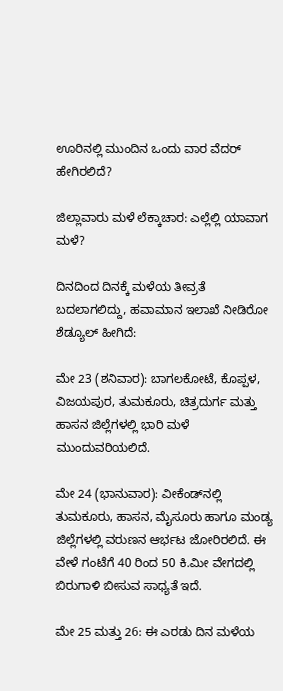ಊರಿನಲ್ಲಿ ಮುಂದಿನ ಒಂದು ವಾರ ವೆದರ್ ಹೇಗಿರಲಿದೆ?

ಜಿಲ್ಲಾವಾರು ಮಳೆ ಲೆಕ್ಕಾಚಾರ: ಎಲ್ಲೆಲ್ಲಿ ಯಾವಾಗ ಮಳೆ?

ದಿನದಿಂದ ದಿನಕ್ಕೆ ಮಳೆಯ ತೀವ್ರತೆ ಬದಲಾಗಲಿದ್ದು, ಹವಾಮಾನ ಇಲಾಖೆ ನೀಡಿರೋ ಶೆಡ್ಯೂಲ್ ಹೀಗಿದೆ:

ಮೇ 23 (ಶನಿವಾರ): ಬಾಗಲಕೋಟೆ, ಕೊಪ್ಪಳ, ವಿಜಯಪುರ, ತುಮಕೂರು, ಚಿತ್ರದುರ್ಗ ಮತ್ತು ಹಾಸನ ಜಿಲ್ಲೆಗಳಲ್ಲಿ ಭಾರಿ ಮಳೆ ಮುಂದುವರಿಯಲಿದೆ.

ಮೇ 24 (ಭಾನುವಾರ): ವೀಕೆಂಡ್‌ನಲ್ಲಿ ತುಮಕೂರು, ಹಾಸನ, ಮೈಸೂರು ಹಾಗೂ ಮಂಡ್ಯ ಜಿಲ್ಲೆಗಳಲ್ಲಿ ವರುಣನ ಆರ್ಭಟ ಜೋರಿರಲಿದೆ. ಈ ವೇಳೆ ಗಂಟೆಗೆ 40 ರಿಂದ 50 ಕಿ.ಮೀ ವೇಗದಲ್ಲಿ ಬಿರುಗಾಳಿ ಬೀಸುವ ಸಾಧ್ಯತೆ ಇದೆ.

ಮೇ 25 ಮತ್ತು 26: ಈ ಎರಡು ದಿನ ಮಳೆಯ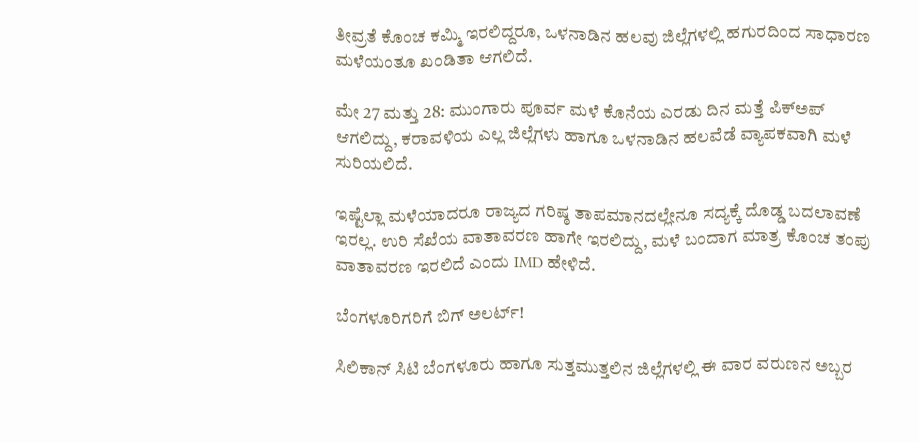ತೀವ್ರತೆ ಕೊಂಚ ಕಮ್ಮಿ ಇರಲಿದ್ದರೂ, ಒಳನಾಡಿನ ಹಲವು ಜಿಲ್ಲೆಗಳಲ್ಲಿ ಹಗುರದಿಂದ ಸಾಧಾರಣ ಮಳೆಯಂತೂ ಖಂಡಿತಾ ಆಗಲಿದೆ.

ಮೇ 27 ಮತ್ತು 28: ಮುಂಗಾರು ಪೂರ್ವ ಮಳೆ ಕೊನೆಯ ಎರಡು ದಿನ ಮತ್ತೆ ಪಿಕ್‌ಅಪ್ ಆಗಲಿದ್ದು, ಕರಾವಳಿಯ ಎಲ್ಲ ಜಿಲ್ಲೆಗಳು ಹಾಗೂ ಒಳನಾಡಿನ ಹಲವೆಡೆ ವ್ಯಾಪಕವಾಗಿ ಮಳೆ ಸುರಿಯಲಿದೆ.

ಇಷ್ಟೆಲ್ಲಾ ಮಳೆಯಾದರೂ ರಾಜ್ಯದ ಗರಿಷ್ಠ ತಾಪಮಾನದಲ್ಲೇನೂ ಸದ್ಯಕ್ಕೆ ದೊಡ್ಡ ಬದಲಾವಣೆ ಇರಲ್ಲ. ಉರಿ ಸೆಖೆಯ ವಾತಾವರಣ ಹಾಗೇ ಇರಲಿದ್ದು, ಮಳೆ ಬಂದಾಗ ಮಾತ್ರ ಕೊಂಚ ತಂಪು ವಾತಾವರಣ ಇರಲಿದೆ ಎಂದು IMD ಹೇಳಿದೆ.

ಬೆಂಗಳೂರಿಗರಿಗೆ ಬಿಗ್ ಅಲರ್ಟ್!

ಸಿಲಿಕಾನ್ ಸಿಟಿ ಬೆಂಗಳೂರು ಹಾಗೂ ಸುತ್ತಮುತ್ತಲಿನ ಜಿಲ್ಲೆಗಳಲ್ಲಿ ಈ ವಾರ ವರುಣನ ಅಬ್ಬರ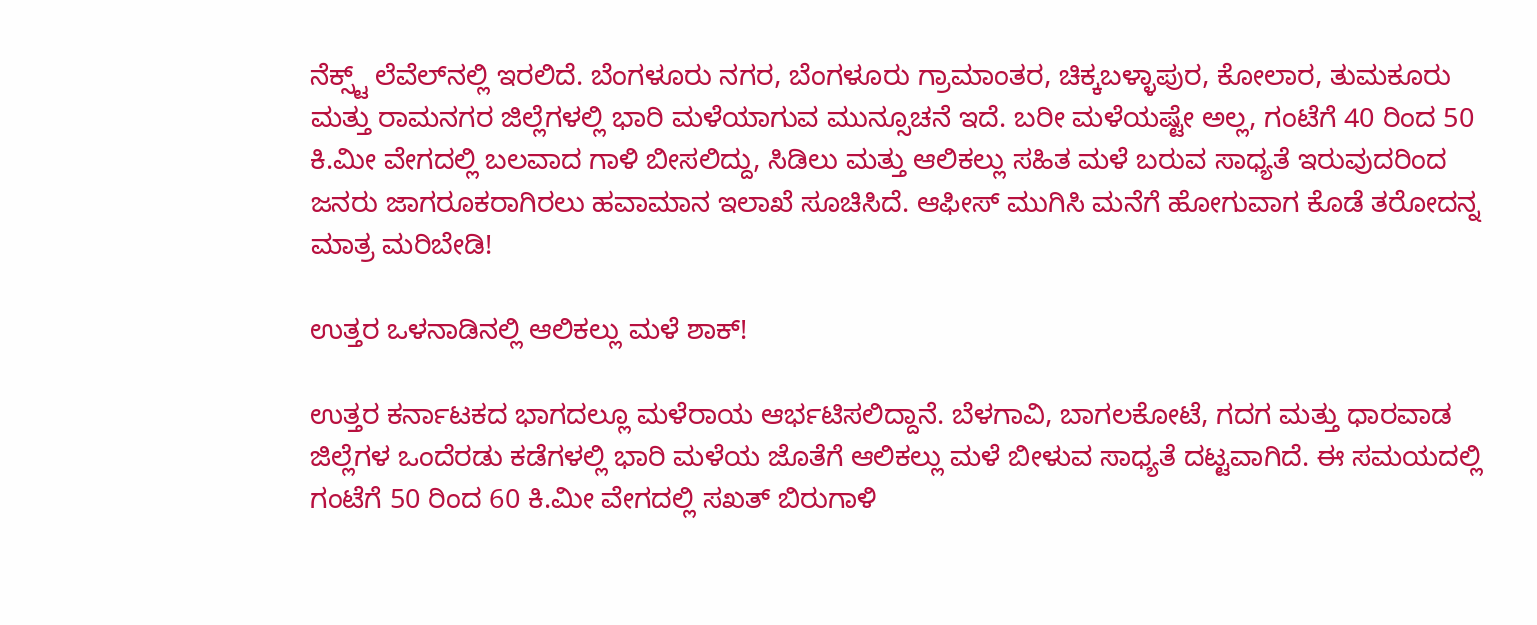ನೆಕ್ಸ್ಟ್ ಲೆವೆಲ್‌ನಲ್ಲಿ ಇರಲಿದೆ. ಬೆಂಗಳೂರು ನಗರ, ಬೆಂಗಳೂರು ಗ್ರಾಮಾಂತರ, ಚಿಕ್ಕಬಳ್ಳಾಪುರ, ಕೋಲಾರ, ತುಮಕೂರು ಮತ್ತು ರಾಮನಗರ ಜಿಲ್ಲೆಗಳಲ್ಲಿ ಭಾರಿ ಮಳೆಯಾಗುವ ಮುನ್ಸೂಚನೆ ಇದೆ. ಬರೀ ಮಳೆಯಷ್ಟೇ ಅಲ್ಲ, ಗಂಟೆಗೆ 40 ರಿಂದ 50 ಕಿ.ಮೀ ವೇಗದಲ್ಲಿ ಬಲವಾದ ಗಾಳಿ ಬೀಸಲಿದ್ದು, ಸಿಡಿಲು ಮತ್ತು ಆಲಿಕಲ್ಲು ಸಹಿತ ಮಳೆ ಬರುವ ಸಾಧ್ಯತೆ ಇರುವುದರಿಂದ ಜನರು ಜಾಗರೂಕರಾಗಿರಲು ಹವಾಮಾನ ಇಲಾಖೆ ಸೂಚಿಸಿದೆ. ಆಫೀಸ್ ಮುಗಿಸಿ ಮನೆಗೆ ಹೋಗುವಾಗ ಕೊಡೆ ತರೋದನ್ನ ಮಾತ್ರ ಮರಿಬೇಡಿ!

ಉತ್ತರ ಒಳನಾಡಿನಲ್ಲಿ ಆಲಿಕಲ್ಲು ಮಳೆ ಶಾಕ್!

ಉತ್ತರ ಕರ್ನಾಟಕದ ಭಾಗದಲ್ಲೂ ಮಳೆರಾಯ ಆರ್ಭಟಿಸಲಿದ್ದಾನೆ. ಬೆಳಗಾವಿ, ಬಾಗಲಕೋಟೆ, ಗದಗ ಮತ್ತು ಧಾರವಾಡ ಜಿಲ್ಲೆಗಳ ಒಂದೆರಡು ಕಡೆಗಳಲ್ಲಿ ಭಾರಿ ಮಳೆಯ ಜೊತೆಗೆ ಆಲಿಕಲ್ಲು ಮಳೆ ಬೀಳುವ ಸಾಧ್ಯತೆ ದಟ್ಟವಾಗಿದೆ. ಈ ಸಮಯದಲ್ಲಿ ಗಂಟೆಗೆ 50 ರಿಂದ 60 ಕಿ.ಮೀ ವೇಗದಲ್ಲಿ ಸಖತ್ ಬಿರುಗಾಳಿ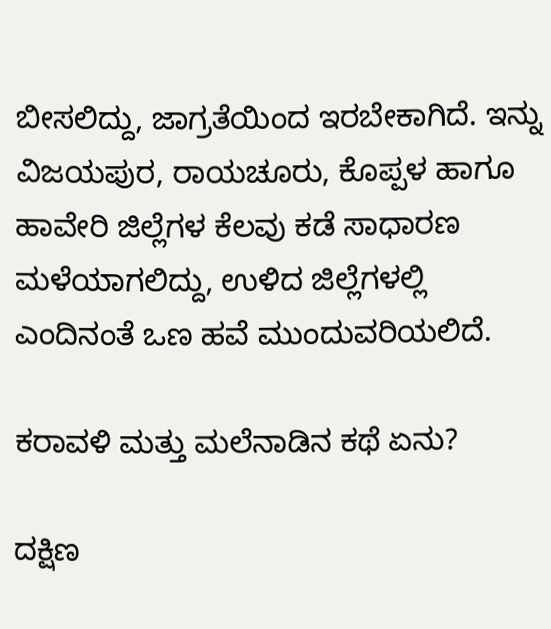ಬೀಸಲಿದ್ದು, ಜಾಗ್ರತೆಯಿಂದ ಇರಬೇಕಾಗಿದೆ. ಇನ್ನು ವಿಜಯಪುರ, ರಾಯಚೂರು, ಕೊಪ್ಪಳ ಹಾಗೂ ಹಾವೇರಿ ಜಿಲ್ಲೆಗಳ ಕೆಲವು ಕಡೆ ಸಾಧಾರಣ ಮಳೆಯಾಗಲಿದ್ದು, ಉಳಿದ ಜಿಲ್ಲೆಗಳಲ್ಲಿ ಎಂದಿನಂತೆ ಒಣ ಹವೆ ಮುಂದುವರಿಯಲಿದೆ.

ಕರಾವಳಿ ಮತ್ತು ಮಲೆನಾಡಿನ ಕಥೆ ಏನು?

ದಕ್ಷಿಣ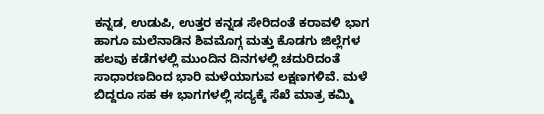ಕನ್ನಡ, ಉಡುಪಿ, ಉತ್ತರ ಕನ್ನಡ ಸೇರಿದಂತೆ ಕರಾವಳಿ ಭಾಗ ಹಾಗೂ ಮಲೆನಾಡಿನ ಶಿವಮೊಗ್ಗ ಮತ್ತು ಕೊಡಗು ಜಿಲ್ಲೆಗಳ ಹಲವು ಕಡೆಗಳಲ್ಲಿ ಮುಂದಿನ ದಿನಗಳಲ್ಲಿ ಚದುರಿದಂತೆ ಸಾಧಾರಣದಿಂದ ಭಾರಿ ಮಳೆಯಾಗುವ ಲಕ್ಷಣಗಳಿವೆ. ಮಳೆ ಬಿದ್ದರೂ ಸಹ ಈ ಭಾಗಗಳಲ್ಲಿ ಸದ್ಯಕ್ಕೆ ಸೆಖೆ ಮಾತ್ರ ಕಮ್ಮಿ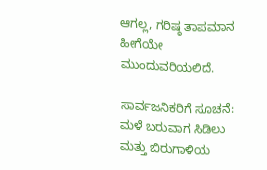ಆಗಲ್ಲ, ಗರಿಷ್ಠ ತಾಪಮಾನ ಹೀಗೆಯೇ ಮುಂದುವರಿಯಲಿದೆ.

ಸಾರ್ವಜನಿಕರಿಗೆ ಸೂಚನೆ: ಮಳೆ ಬರುವಾಗ ಸಿಡಿಲು ಮತ್ತು ಬಿರುಗಾಳಿಯ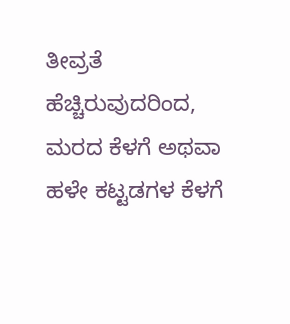ತೀವ್ರತೆ ಹೆಚ್ಚಿರುವುದರಿಂದ, ಮರದ ಕೆಳಗೆ ಅಥವಾ ಹಳೇ ಕಟ್ಟಡಗಳ ಕೆಳಗೆ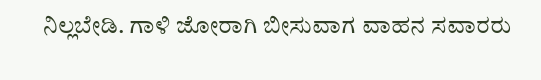ನಿಲ್ಲಬೇಡಿ. ಗಾಳಿ ಜೋರಾಗಿ ಬೀಸುವಾಗ ವಾಹನ ಸವಾರರು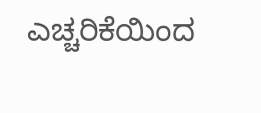ಎಚ್ಚರಿಕೆಯಿಂದ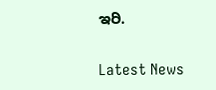ಇರಿ.

Latest News